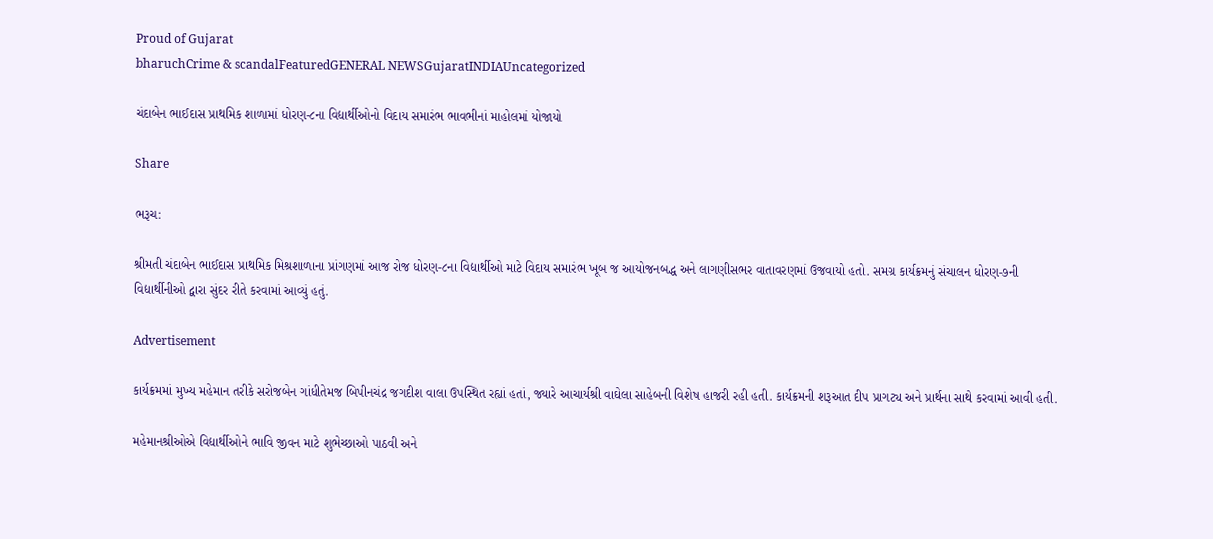Proud of Gujarat
bharuchCrime & scandalFeaturedGENERAL NEWSGujaratINDIAUncategorized

ચંદાબેન ભાઈદાસ પ્રાથમિક શાળામાં ધોરણ-૮ના વિદ્યાર્થીઓનો વિદાય સમારંભ ભાવભીનાં માહોલમાં યોજાયો

Share

ભરૂચ:

શ્રીમતી ચંદાબેન ભાઈદાસ પ્રાથમિક મિશ્રશાળાના પ્રાંગણમાં આજ રોજ ધોરણ-૮ના વિદ્યાર્થીઓ માટે વિદાય સમારંભ ખૂબ જ આયોજનબદ્ધ અને લાગણીસભર વાતાવરણમાં ઉજવાયો હતો. સમગ્ર કાર્યક્રમનું સંચાલન ધોરણ-૭ની વિદ્યાર્થીનીઓ દ્વારા સુંદર રીતે કરવામાં આવ્યું હતું.

Advertisement

કાર્યક્રમમાં મુખ્ય મહેમાન તરીકે સરોજબેન ગાંધીતેમજ બિપીનચંદ્ર જગદીશ વાલા ઉપસ્થિત રહ્યાં હતાં, જ્યારે આચાર્યશ્રી વાઘેલા સાહેબની વિશેષ હાજરી રહી હતી. કાર્યક્રમની શરૂઆત દીપ પ્રાગટ્ય અને પ્રાર્થના સાથે કરવામાં આવી હતી.

મહેમાનશ્રીઓએ વિદ્યાર્થીઓને ભાવિ જીવન માટે શુભેચ્છાઓ પાઠવી અને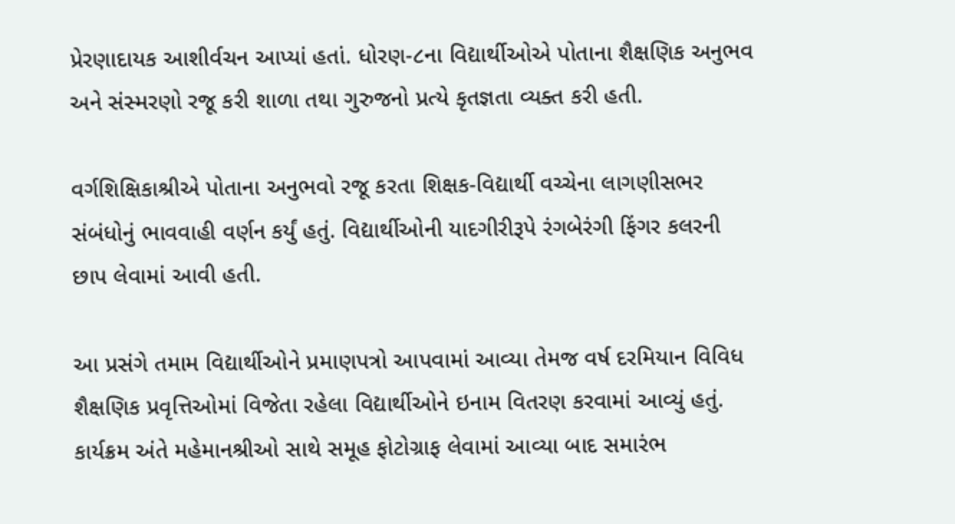પ્રેરણાદાયક આશીર્વચન આપ્યાં હતાં. ધોરણ-૮ના વિદ્યાર્થીઓએ પોતાના શૈક્ષણિક અનુભવ અને સંસ્મરણો રજૂ કરી શાળા તથા ગુરુજનો પ્રત્યે કૃતજ્ઞતા વ્યક્ત કરી હતી.

વર્ગશિક્ષિકાશ્રીએ પોતાના અનુભવો રજૂ કરતા શિક્ષક-વિદ્યાર્થી વચ્ચેના લાગણીસભર સંબંધોનું ભાવવાહી વર્ણન કર્યું હતું. વિદ્યાર્થીઓની યાદગીરીરૂપે રંગબેરંગી ફિંગર કલરની છાપ લેવામાં આવી હતી.

આ પ્રસંગે તમામ વિદ્યાર્થીઓને પ્રમાણપત્રો આપવામાં આવ્યા તેમજ વર્ષ દરમિયાન વિવિધ શૈક્ષણિક પ્રવૃત્તિઓમાં વિજેતા રહેલા વિદ્યાર્થીઓને ઇનામ વિતરણ કરવામાં આવ્યું હતું. કાર્યક્રમ અંતે મહેમાનશ્રીઓ સાથે સમૂહ ફોટોગ્રાફ લેવામાં આવ્યા બાદ સમારંભ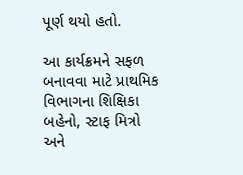પૂર્ણ થયો હતો.

આ કાર્યક્રમને સફળ બનાવવા માટે પ્રાથમિક વિભાગના શિક્ષિકા બહેનો, સ્ટાફ મિત્રો અને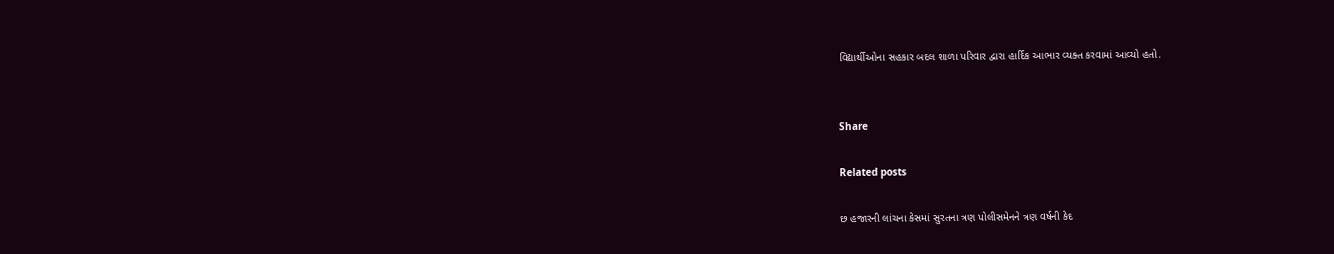વિદ્યાર્થીઓના સહકાર બદલ શાળા પરિવાર દ્વારા હાર્દિક આભાર વ્યક્ત કરવામાં આવ્યો હતો.


Share

Related posts

છ હજારની લાંચના કેસમાં સુરતના ત્રણ પોલીસમેનને ત્રણ વર્ષની કેદ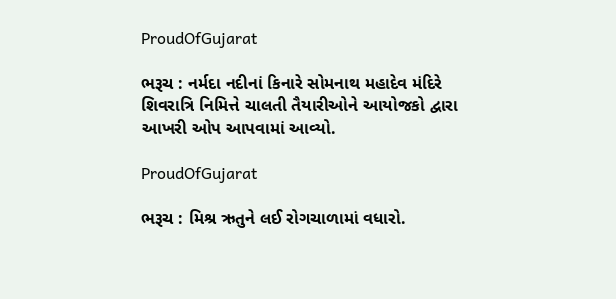ProudOfGujarat

ભરૂચ : નર્મદા નદીનાં કિનારે સોમનાથ મહાદેવ મંદિરે શિવરાત્રિ નિમિત્તે ચાલતી તૈયારીઓને આયોજકો દ્વારા આખરી ઓપ આપવામાં આવ્યો.

ProudOfGujarat

ભરૂચ : મિશ્ર ઋતુને લઈ રોગચાળામાં વધારો.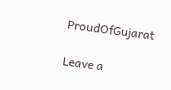ProudOfGujarat

Leave a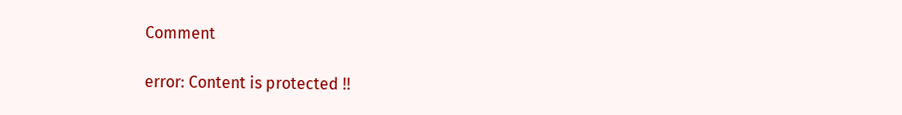Comment

error: Content is protected !!